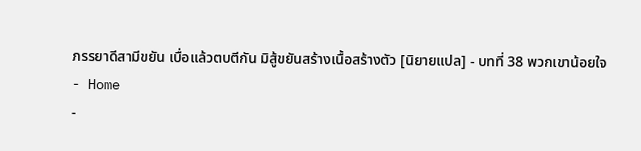ภรรยาดีสามีขยัน เบื่อแล้วตบตีกัน มิสู้ขยันสร้างเนื้อสร้างตัว [นิยายแปล] - บทที่ 38 พวกเขาน้อยใจ
- Home
-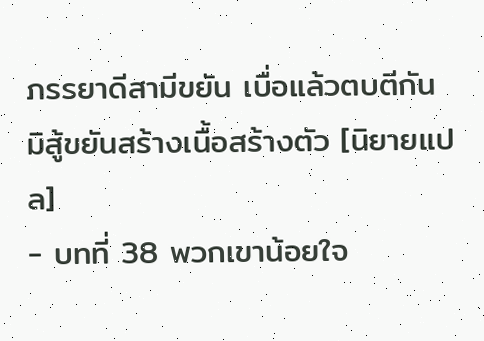ภรรยาดีสามีขยัน เบื่อแล้วตบตีกัน มิสู้ขยันสร้างเนื้อสร้างตัว [นิยายแปล]
- บทที่ 38 พวกเขาน้อยใจ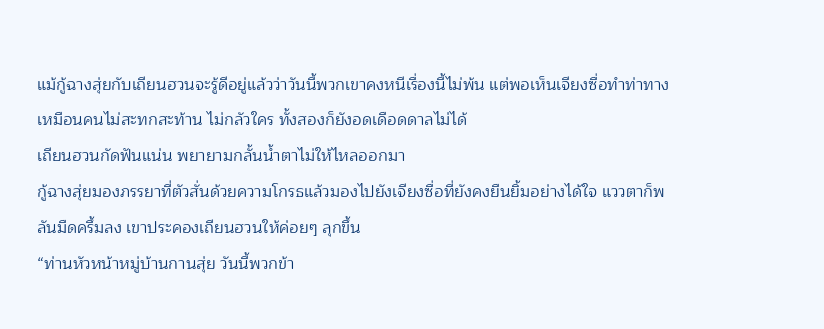แม้กู้ฉางสุ่ยกับเถียนฮวนจะรู้ดีอยู่แล้วว่าวันนี้พวกเขาคงหนีเรื่องนี้ไม่พ้น แต่พอเห็นเจียงซื่อทำท่าทางเหมือนคนไม่สะทกสะท้าน ไม่กลัวใคร ทั้งสองก็ยังอดเดือดดาลไม่ได้
เถียนฮวนกัดฟันแน่น พยายามกลั้นน้ำตาไม่ให้ไหลออกมา
กู้ฉางสุ่ยมองภรรยาที่ตัวสั่นด้วยความโกรธแล้วมองไปยังเจียงซื่อที่ยังคงยืนยิ้มอย่างได้ใจ แววตาก็พลันมืดครึ้มลง เขาประคองเถียนฮวนให้ค่อยๆ ลุกขึ้น
“ท่านหัวหน้าหมู่บ้านกานสุ่ย วันนี้พวกข้า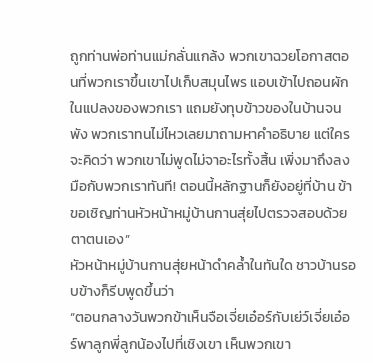ถูกท่านพ่อท่านแม่กลั่นแกล้ง พวกเขาฉวยโอกาสตอนที่พวกเราขึ้นเขาไปเก็บสมุนไพร แอบเข้าไปถอนผักในแปลงของพวกเรา แถมยังทุบข้าวของในบ้านจนพัง พวกเราทนไม่ไหวเลยมาถามหาคำอธิบาย แต่ใครจะคิดว่า พวกเขาไม่พูดไม่จาอะไรทั้งสิ้น เพิ่งมาถึงลงมือกับพวกเราทันที! ตอนนี้หลักฐานก็ยังอยู่ที่บ้าน ข้าขอเชิญท่านหัวหน้าหมู่บ้านกานสุ่ยไปตรวจสอบด้วยตาตนเอง”
หัวหน้าหมู่บ้านกานสุ่ยหน้าดำคล้ำในทันใด ชาวบ้านรอบข้างก็รีบพูดขึ้นว่า
“ตอนกลางวันพวกข้าเห็นจือเจี่ยเอ๋อร์กับเย่ว์เจี่ยเอ๋อร์พาลูกพี่ลูกน้องไปที่เชิงเขา เห็นพวกเขา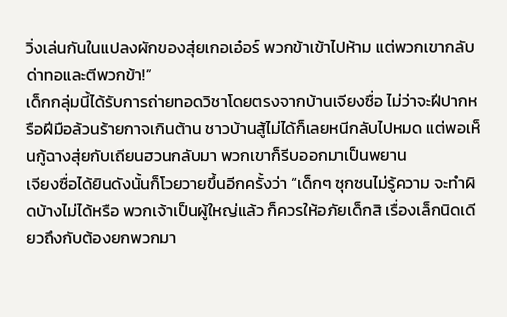วิ่งเล่นกันในแปลงผักของสุ่ยเกอเอ๋อร์ พวกข้าเข้าไปห้าม แต่พวกเขากลับด่าทอและตีพวกข้า!”
เด็กกลุ่มนี้ได้รับการถ่ายทอดวิชาโดยตรงจากบ้านเจียงซื่อ ไม่ว่าจะฝีปากหรือฝีมือล้วนร้ายกาจเกินต้าน ชาวบ้านสู้ไม่ได้ก็เลยหนีกลับไปหมด แต่พอเห็นกู้ฉางสุ่ยกับเถียนฮวนกลับมา พวกเขาก็รีบออกมาเป็นพยาน
เจียงซื่อได้ยินดังนั้นก็โวยวายขึ้นอีกครั้งว่า “เด็กๆ ซุกซนไม่รู้ความ จะทำผิดบ้างไม่ได้หรือ พวกเจ้าเป็นผู้ใหญ่แล้ว ก็ควรให้อภัยเด็กสิ เรื่องเล็กนิดเดียวถึงกับต้องยกพวกมา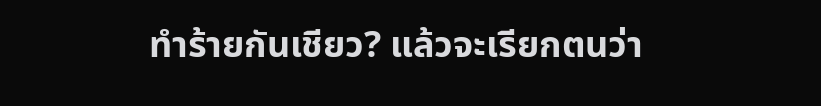ทำร้ายกันเชียว? แล้วจะเรียกตนว่า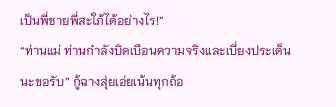เป็นพี่ชายพี่สะใภ้ได้อย่างไร!”
“ท่านแม่ ท่านกำลังบิดเบือนความจริงและเบี่ยงประเด็นนะขอรับ” กู้ฉางสุ่ยเอ่ยเน้นทุกถ้อ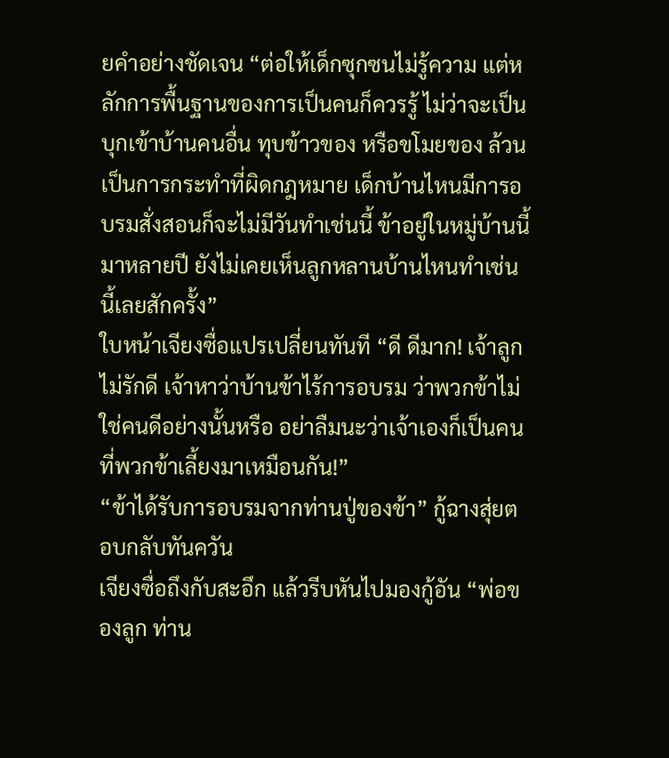ยคำอย่างชัดเจน “ต่อให้เด็กซุกซนไม่รู้ความ แต่หลักการพื้นฐานของการเป็นคนก็ควรรู้ ไม่ว่าจะเป็นบุกเข้าบ้านคนอื่น ทุบข้าวของ หรือขโมยของ ล้วนเป็นการกระทำที่ผิดกฎหมาย เด็กบ้านไหนมีการอบรมสั่งสอนก็จะไม่มีวันทำเช่นนี้ ข้าอยู่ในหมู่บ้านนี้มาหลายปี ยังไม่เคยเห็นลูกหลานบ้านไหนทำเช่นนี้เลยสักครั้ง”
ใบหน้าเจียงซื่อแปรเปลี่ยนทันที “ดี ดีมาก! เจ้าลูกไม่รักดี เจ้าหาว่าบ้านข้าไร้การอบรม ว่าพวกข้าไม่ใช่คนดีอย่างนั้นหรือ อย่าลืมนะว่าเจ้าเองก็เป็นคนที่พวกข้าเลี้ยงมาเหมือนกัน!”
“ข้าได้รับการอบรมจากท่านปู่ของข้า” กู้ฉางสุ่ยตอบกลับทันควัน
เจียงซื่อถึงกับสะอึก แล้วรีบหันไปมองกู้อัน “พ่อของลูก ท่าน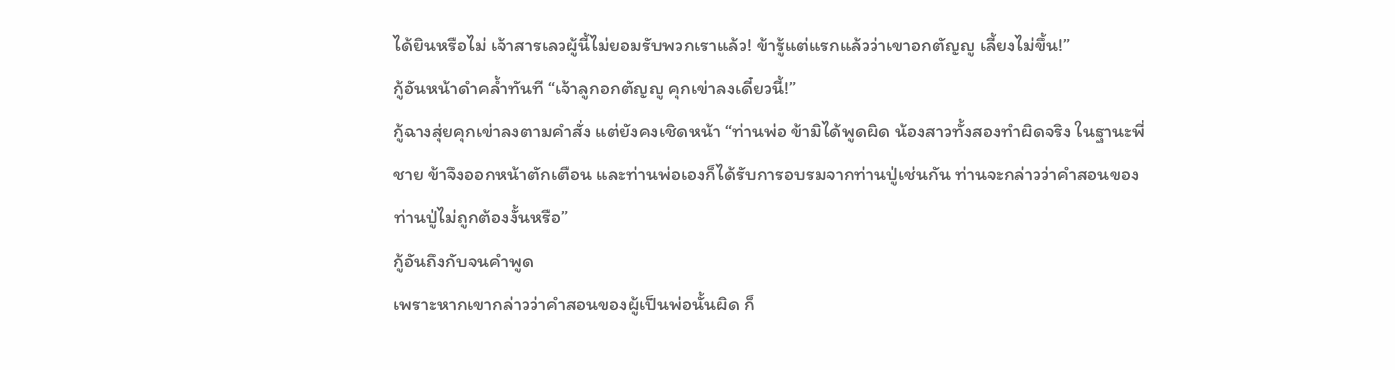ได้ยินหรือไม่ เจ้าสารเลวผู้นี้ไม่ยอมรับพวกเราแล้ว! ข้ารู้แต่แรกแล้วว่าเขาอกตัญญู เลี้ยงไม่ขึ้น!”
กู้อันหน้าดำคล้ำทันที “เจ้าลูกอกตัญญู คุกเข่าลงเดี๋ยวนี้!”
กู้ฉางสุ่ยคุกเข่าลงตามคำสั่ง แต่ยังคงเชิดหน้า “ท่านพ่อ ข้ามิได้พูดผิด น้องสาวทั้งสองทำผิดจริง ในฐานะพี่ชาย ข้าจึงออกหน้าตักเตือน และท่านพ่อเองก็ได้รับการอบรมจากท่านปู่เช่นกัน ท่านจะกล่าวว่าคำสอนของท่านปู่ไม่ถูกต้องงั้นหรือ”
กู้อันถึงกับจนคำพูด
เพราะหากเขากล่าวว่าคำสอนของผู้เป็นพ่อนั้นผิด ก็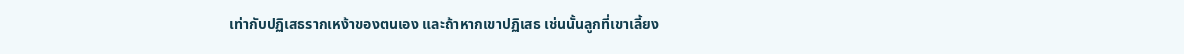เท่ากับปฏิเสธรากเหง้าของตนเอง และถ้าหากเขาปฏิเสธ เช่นนั้นลูกที่เขาเลี้ยง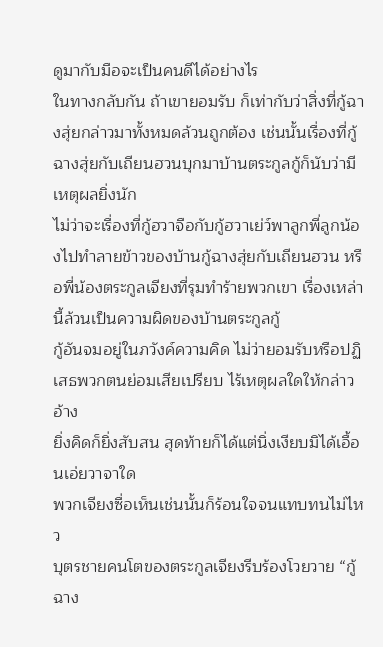ดูมากับมือจะเป็นคนดีได้อย่างไร
ในทางกลับกัน ถ้าเขายอมรับ ก็เท่ากับว่าสิ่งที่กู้ฉางสุ่ยกล่าวมาทั้งหมดล้วนถูกต้อง เช่นนั้นเรื่องที่กู้ฉางสุ่ยกับเถียนฮวนบุกมาบ้านตระกูลกู้ก็นับว่ามีเหตุผลยิ่งนัก
ไม่ว่าจะเรื่องที่กู้ฮวาจือกับกู้ฮวาเย่ว์พาลูกพี่ลูกน้องไปทำลายข้าวของบ้านกู้ฉางสุ่ยกับเถียนฮวน หรือพี่น้องตระกูลเจียงที่รุมทำร้ายพวกเขา เรื่องเหล่านี้ล้วนเป็นความผิดของบ้านตระกูลกู้
กู้อันจมอยู่ในภวังค์ความคิด ไม่ว่ายอมรับหรือปฏิเสธพวกตนย่อมเสียเปรียบ ไร้เหตุผลใดให้กล่าวอ้าง
ยิ่งคิดก็ยิ่งสับสน สุดท้ายก็ได้แต่นิ่งเงียบมิได้เอื้อนเอ่ยวาจาใด
พวกเจียงซื่อเห็นเช่นนั้นก็ร้อนใจจนแทบทนไม่ไหว
บุตรชายคนโตของตระกูลเจียงรีบร้องโวยวาย “กู้ฉาง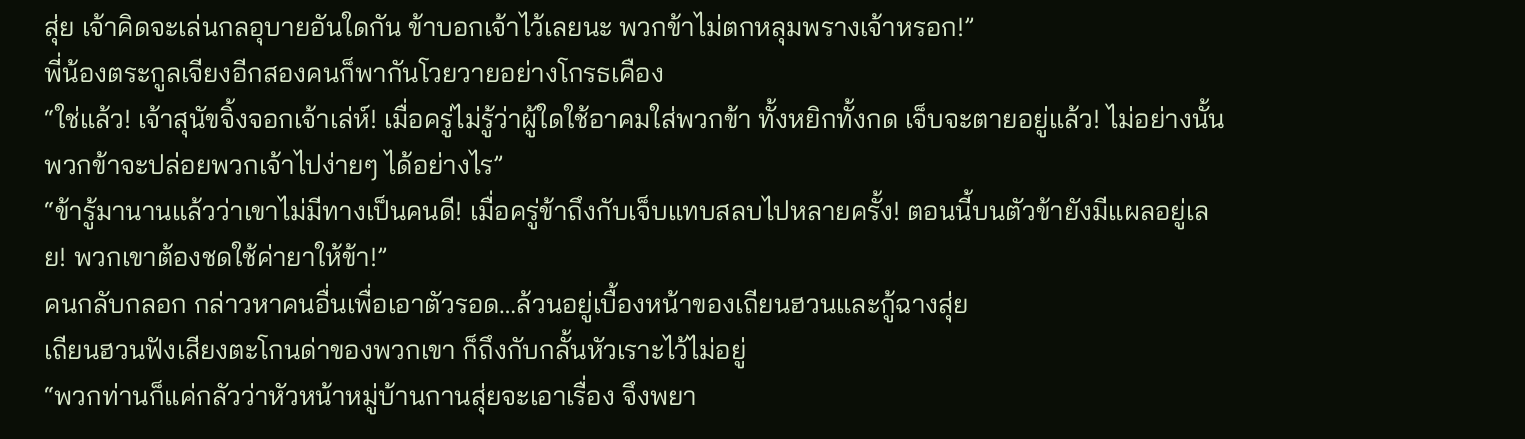สุ่ย เจ้าคิดจะเล่นกลอุบายอันใดกัน ข้าบอกเจ้าไว้เลยนะ พวกข้าไม่ตกหลุมพรางเจ้าหรอก!”
พี่น้องตระกูลเจียงอีกสองคนก็พากันโวยวายอย่างโกรธเคือง
“ใช่แล้ว! เจ้าสุนัขจิ้งจอกเจ้าเล่ห์! เมื่อครู่ไม่รู้ว่าผู้ใดใช้อาคมใส่พวกข้า ทั้งหยิกทั้งกด เจ็บจะตายอยู่แล้ว! ไม่อย่างนั้นพวกข้าจะปล่อยพวกเจ้าไปง่ายๆ ได้อย่างไร”
“ข้ารู้มานานแล้วว่าเขาไม่มีทางเป็นคนดี! เมื่อครู่ข้าถึงกับเจ็บแทบสลบไปหลายครั้ง! ตอนนี้บนตัวข้ายังมีแผลอยู่เลย! พวกเขาต้องชดใช้ค่ายาให้ข้า!”
คนกลับกลอก กล่าวหาคนอื่นเพื่อเอาตัวรอด…ล้วนอยู่เบื้องหน้าของเถียนฮวนและกู้ฉางสุ่ย
เถียนฮวนฟังเสียงตะโกนด่าของพวกเขา ก็ถึงกับกลั้นหัวเราะไว้ไม่อยู่
“พวกท่านก็แค่กลัวว่าหัวหน้าหมู่บ้านกานสุ่ยจะเอาเรื่อง จึงพยา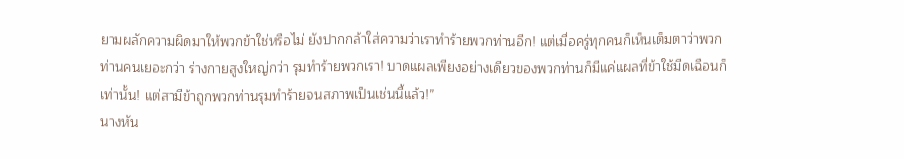ยามผลักความผิดมาให้พวกข้าใช่หรือไม่ ยังปากกล้าใส่ความว่าเราทำร้ายพวกท่านอีก! แต่เมื่อครู่ทุกคนก็เห็นเต็มตาว่าพวกท่านคนเยอะกว่า ร่างกายสูงใหญ่กว่า รุมทำร้ายพวกเรา! บาดแผลเพียงอย่างเดียวของพวกท่านก็มีแค่แผลที่ข้าใช้มีดเฉือนก็เท่านั้น! แต่สามีข้าถูกพวกท่านรุมทำร้ายจนสภาพเป็นเช่นนี้แล้ว!”
นางหัน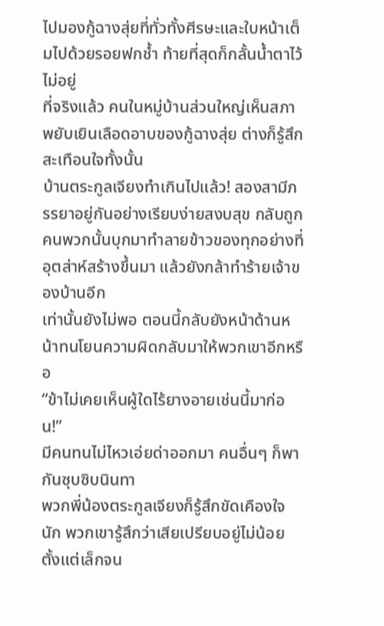ไปมองกู้ฉางสุ่ยที่ทั่วทั้งศีรษะและใบหน้าเต็มไปด้วยรอยฟกช้ำ ท้ายที่สุดก็กลั้นน้ำตาไว้ไม่อยู่
ที่จริงแล้ว คนในหมู่บ้านส่วนใหญ่เห็นสภาพยับเยินเลือดอาบของกู้ฉางสุ่ย ต่างก็รู้สึกสะเทือนใจทั้งนั้น
บ้านตระกูลเจียงทำเกินไปแล้ว! สองสามีภรรยาอยู่กันอย่างเรียบง่ายสงบสุข กลับถูกคนพวกนั้นบุกมาทำลายข้าวของทุกอย่างที่อุตส่าห์สร้างขึ้นมา แล้วยังกล้าทำร้ายเจ้าของบ้านอีก
เท่านั้นยังไม่พอ ตอนนี้กลับยังหน้าด้านหน้าทนโยนความผิดกลับมาให้พวกเขาอีกหรือ
“ข้าไม่เคยเห็นผู้ใดไร้ยางอายเช่นนี้มาก่อน!”
มีคนทนไม่ไหวเอ่ยด่าออกมา คนอื่นๆ ก็พากันซุบซิบนินทา
พวกพี่น้องตระกูลเจียงก็รู้สึกขัดเคืองใจนัก พวกเขารู้สึกว่าเสียเปรียบอยู่ไม่น้อย
ตั้งแต่เล็กจน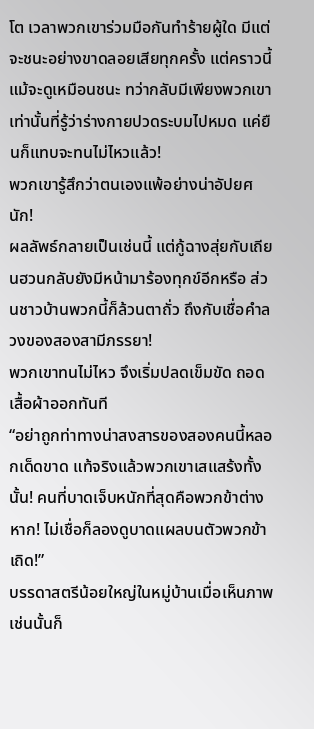โต เวลาพวกเขาร่วมมือกันทำร้ายผู้ใด มีแต่จะชนะอย่างขาดลอยเสียทุกครั้ง แต่คราวนี้แม้จะดูเหมือนชนะ ทว่ากลับมีเพียงพวกเขาเท่านั้นที่รู้ว่าร่างกายปวดระบมไปหมด แค่ยืนก็แทบจะทนไม่ไหวแล้ว!
พวกเขารู้สึกว่าตนเองแพ้อย่างน่าอัปยศนัก!
ผลลัพธ์กลายเป็นเช่นนี้ แต่กู้ฉางสุ่ยกับเถียนฮวนกลับยังมีหน้ามาร้องทุกข์อีกหรือ ส่วนชาวบ้านพวกนี้ก็ล้วนตาถั่ว ถึงกับเชื่อคำลวงของสองสามีภรรยา!
พวกเขาทนไม่ไหว จึงเริ่มปลดเข็มขัด ถอดเสื้อผ้าออกทันที
“อย่าถูกท่าทางน่าสงสารของสองคนนี้หลอกเด็ดขาด แท้จริงแล้วพวกเขาเสแสร้งทั้งนั้น! คนที่บาดเจ็บหนักที่สุดคือพวกข้าต่างหาก! ไม่เชื่อก็ลองดูบาดแผลบนตัวพวกข้าเถิด!”
บรรดาสตรีน้อยใหญ่ในหมู่บ้านเมื่อเห็นภาพเช่นนั้นก็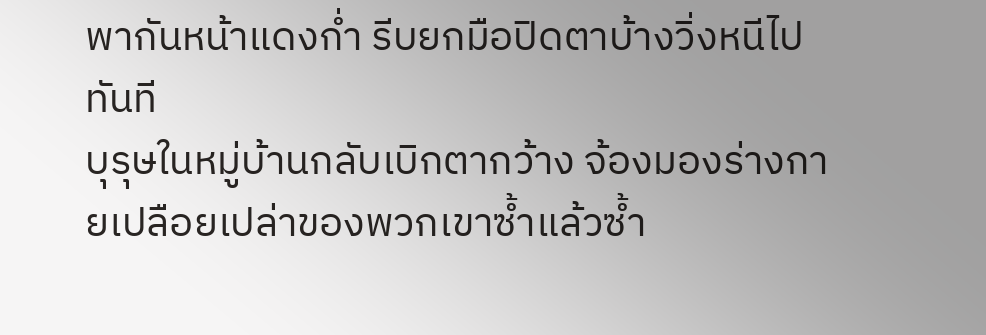พากันหน้าแดงก่ำ รีบยกมือปิดตาบ้างวิ่งหนีไปทันที
บุรุษในหมู่บ้านกลับเบิกตากว้าง จ้องมองร่างกายเปลือยเปล่าของพวกเขาซ้ำแล้วซ้ำ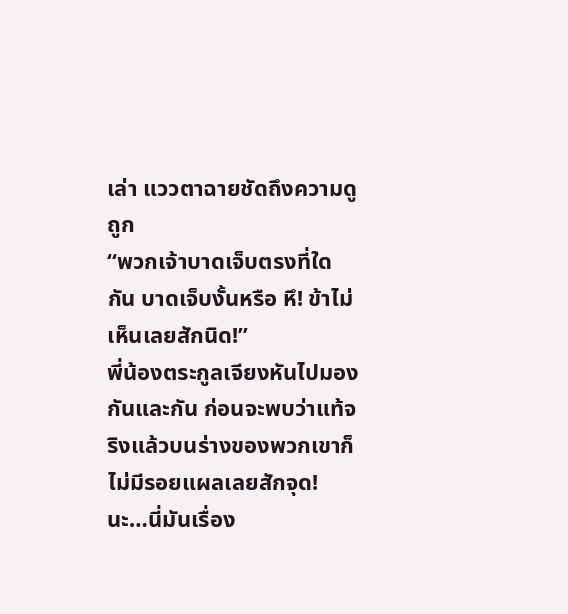เล่า แววตาฉายชัดถึงความดูถูก
“พวกเจ้าบาดเจ็บตรงที่ใดกัน บาดเจ็บงั้นหรือ หึ! ข้าไม่เห็นเลยสักนิด!”
พี่น้องตระกูลเจียงหันไปมองกันและกัน ก่อนจะพบว่าแท้จริงแล้วบนร่างของพวกเขาก็ไม่มีรอยแผลเลยสักจุด!
นะ…นี่มันเรื่อง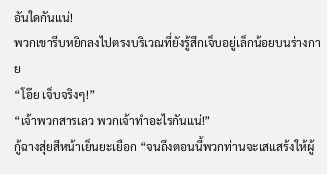อันใดกันแน่!
พวกเขารีบหยิกลงไปตรงบริเวณที่ยังรู้สึกเจ็บอยู่เล็กน้อยบนร่างกาย
“โอ๊ย เจ็บจริงๆ!”
“เจ้าพวกสารเลว พวกเจ้าทำอะไรกันแน่!”
กู้ฉางสุ่ยสีหน้าเย็นยะเยือก “จนถึงตอนนี้พวกท่านจะเสแสร้งให้ผู้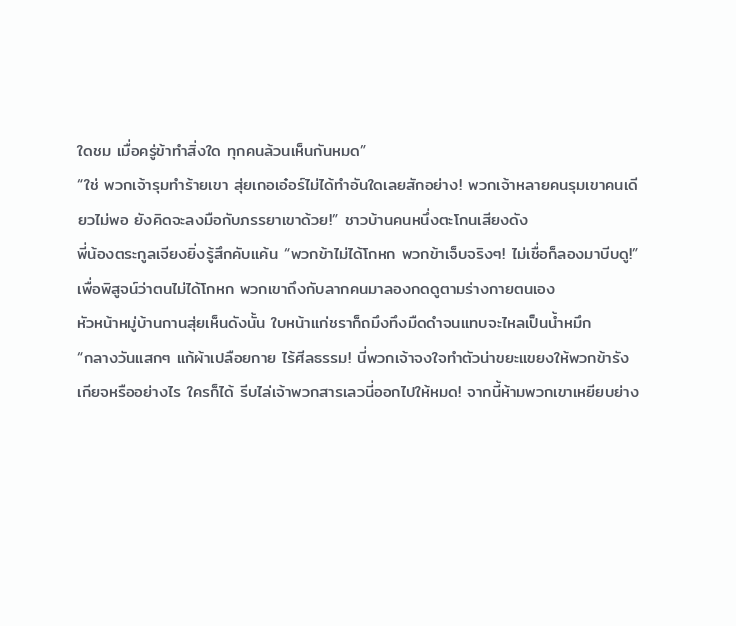ใดชม เมื่อครู่ข้าทำสิ่งใด ทุกคนล้วนเห็นกันหมด”
“ใช่ พวกเจ้ารุมทำร้ายเขา สุ่ยเกอเอ๋อร์ไม่ได้ทำอันใดเลยสักอย่าง! พวกเจ้าหลายคนรุมเขาคนเดียวไม่พอ ยังคิดจะลงมือกับภรรยาเขาด้วย!” ชาวบ้านคนหนึ่งตะโกนเสียงดัง
พี่น้องตระกูลเจียงยิ่งรู้สึกคับแค้น “พวกข้าไม่ได้โกหก พวกข้าเจ็บจริงๆ! ไม่เชื่อก็ลองมาบีบดู!”
เพื่อพิสูจน์ว่าตนไม่ได้โกหก พวกเขาถึงกับลากคนมาลองกดดูตามร่างกายตนเอง
หัวหน้าหมู่บ้านกานสุ่ยเห็นดังนั้น ใบหน้าแก่ชราก็ถมึงทึงมืดดำจนแทบจะไหลเป็นน้ำหมึก
“กลางวันแสกๆ แก้ผ้าเปลือยกาย ไร้ศีลธรรม! นี่พวกเจ้าจงใจทำตัวน่าขยะแขยงให้พวกข้ารังเกียจหรืออย่างไร ใครก็ได้ รีบไล่เจ้าพวกสารเลวนี่ออกไปให้หมด! จากนี้ห้ามพวกเขาเหยียบย่าง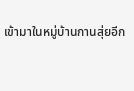เข้ามาในหมู่บ้านกานสุ่ยอีก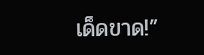เด็ดขาด!”